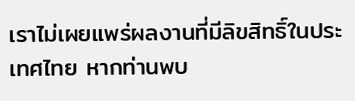เราไม่เผยแพร่ผลงานที่มีลิขสิทธิ์ในประเทศไทย หากท่านพบ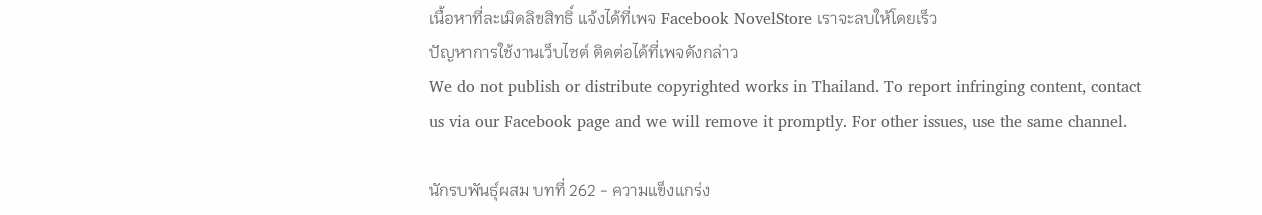เนื้อหาที่ละเมิดลิขสิทธิ์ แจ้งได้ที่เพจ Facebook NovelStore เราจะลบให้โดยเร็ว
ปัญหาการใช้งานเว็บไซต์ ติดต่อได้ที่เพจดังกล่าว
We do not publish or distribute copyrighted works in Thailand. To report infringing content, contact us via our Facebook page and we will remove it promptly. For other issues, use the same channel.

นักรบพันธุ์ผสม บทที่ 262 - ความแข็งแกร่ง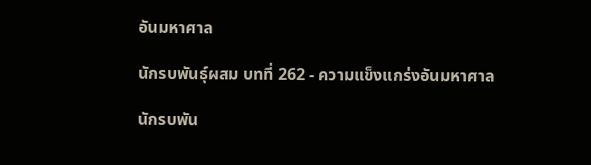อันมหาศาล

นักรบพันธุ์ผสม บทที่ 262 - ความแข็งแกร่งอันมหาศาล

นักรบพัน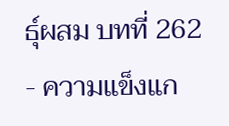ธุ์ผสม บทที่ 262 - ความแข็งแก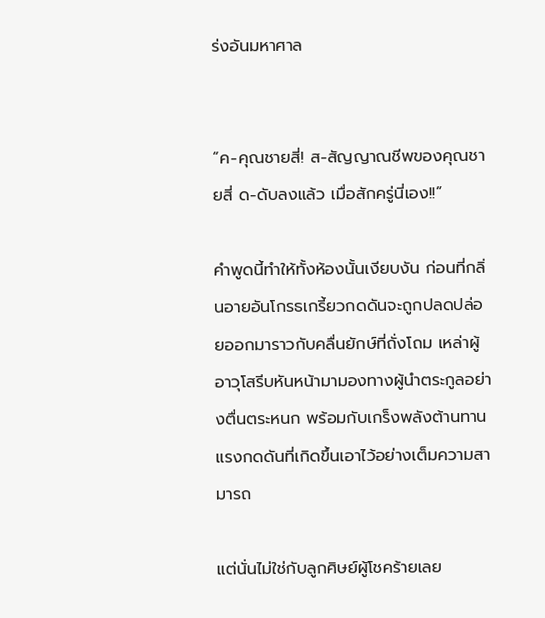ร่งอันมหาศาล


“ค-คุณชายสี่! ส-สัญญาณชีพของคุณชายสี่ ด-ดับลงแล้ว เมื่อสักครู่นี่เอง!!”

คำพูดนี้ทำให้ทั้งห้องนั้นเงียบงัน ก่อนที่กลิ่นอายอันโกรธเกรี้ยวกดดันจะถูกปลดปล่อยออกมาราวกับคลื่นยักษ์ที่ถั่งโถม เหล่าผู้อาวุโสรีบหันหน้ามามองทางผู้นำตระกูลอย่างตื่นตระหนก พร้อมกับเกร็งพลังต้านทานแรงกดดันที่เกิดขึ้นเอาไว้อย่างเต็มความสามารถ

แต่นั่นไม่ใช่กับลูกศิษย์ผู้โชคร้ายเลย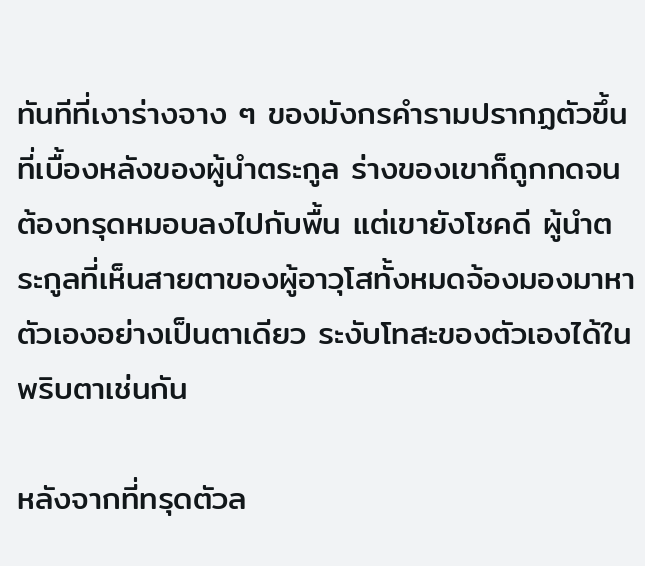ทันทีที่เงาร่างจาง ๆ ของมังกรคำรามปรากฏตัวขึ้นที่เบื้องหลังของผู้นำตระกูล ร่างของเขาก็ถูกกดจนต้องทรุดหมอบลงไปกับพื้น แต่เขายังโชคดี ผู้นำตระกูลที่เห็นสายตาของผู้อาวุโสทั้งหมดจ้องมองมาหาตัวเองอย่างเป็นตาเดียว ระงับโทสะของตัวเองได้ในพริบตาเช่นกัน

หลังจากที่ทรุดตัวล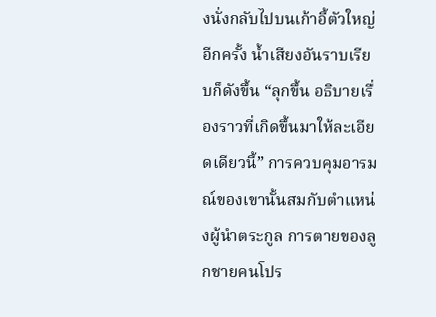งนั่งกลับไปบนเก้าอี้ตัวใหญ่อีกครั้ง น้ำเสียงอันราบเรียบก็ดังขึ้น “ลุกขึ้น อธิบายเรื่องราวที่เกิดขึ้นมาให้ละเอียดเดียวนี้” การควบคุมอารมณ์ของเขานั้นสมกับตำแหน่งผู้นำตระกูล การตายของลูกชายคนโปร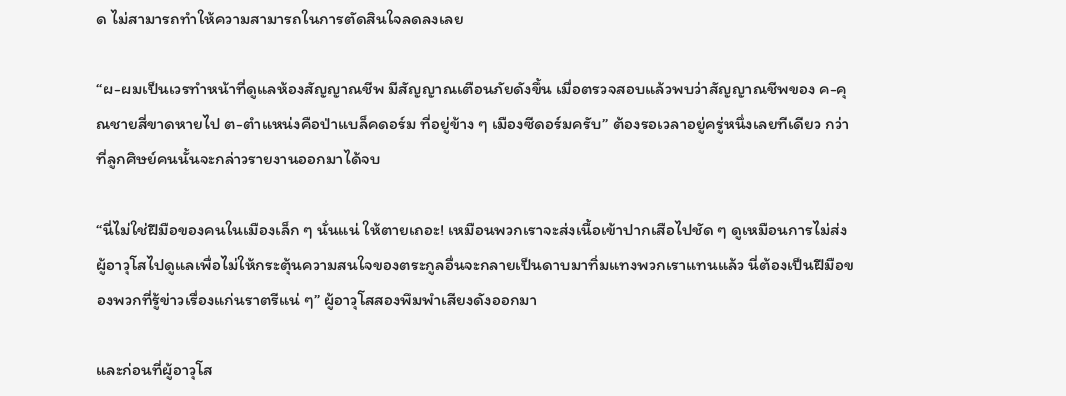ด ไม่สามารถทำให้ความสามารถในการตัดสินใจลดลงเลย

“ผ-ผมเป็นเวรทำหน้าที่ดูแลห้องสัญญาณชีพ มีสัญญาณเตือนภัยดังขึ้น เมื่อตรวจสอบแล้วพบว่าสัญญาณชีพของ ค-คุณชายสี่ขาดหายไป ต-ตำแหน่งคือป่าแบล็คดอร์ม ที่อยู่ข้าง ๆ เมืองซีดอร์มครับ” ต้องรอเวลาอยู่ครู่หนึ่งเลยทีเดียว กว่าที่ลูกศิษย์คนนั้นจะกล่าวรายงานออกมาได้จบ

“นี่ไม่ใช่ฝีมือของคนในเมืองเล็ก ๆ นั่นแน่ ให้ตายเถอะ! เหมือนพวกเราจะส่งเนื้อเข้าปากเสือไปชัด ๆ ดูเหมือนการไม่ส่งผู้อาวุโสไปดูแลเพื่อไม่ให้กระตุ้นความสนใจของตระกูลอื่นจะกลายเป็นดาบมาทิ่มแทงพวกเราแทนแล้ว นี่ต้องเป็นฝีมือของพวกที่รู้ข่าวเรื่องแก่นราตรีแน่ ๆ” ผู้อาวุโสสองพึมพำเสียงดังออกมา

และก่อนที่ผู้อาวุโส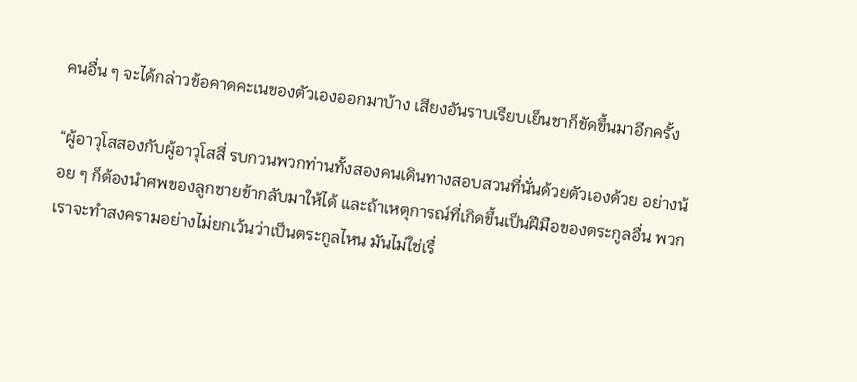คนอื่น ๆ จะได้กล่าวข้อคาดคะเนของตัวเองออกมาบ้าง เสียงอันราบเรียบเย็นชาก็ขัดขึ้นมาอีกครั้ง

“ผู้อาวุโสสองกับผู้อาวุโสสี่ รบกวนพวกท่านทั้งสองคนเดินทางสอบสวนที่นั่นด้วยตัวเองด้วย อย่างน้อย ๆ ก็ต้องนำศพของลูกชายข้ากลับมาให้ได้ และถ้าเหตุการณ์ที่เกิดขึ้นเป็นฝีมือของตระกูลอื่น พวกเราจะทำสงครามอย่างไม่ยกเว้นว่าเป็นตระกูลไหน มันไม่ใช่เรื่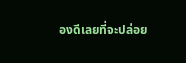องดีเลยที่จะปล่อย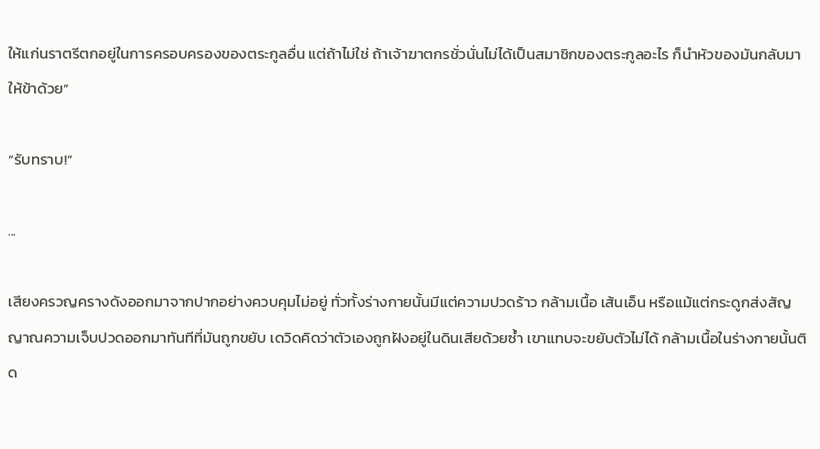ให้แก่นราตรีตกอยู่ในการครอบครองของตระกูลอื่น แต่ถ้าไม่ใช่ ถ้าเจ้าฆาตกรชั่วนั่นไม่ได้เป็นสมาชิกของตระกูลอะไร ก็นำหัวของมันกลับมาให้ข้าด้วย”

“รับทราบ!”

...

เสียงครวญครางดังออกมาจากปากอย่างควบคุมไม่อยู่ ทั่วทั้งร่างกายนั้นมีแต่ความปวดร้าว กล้ามเนื้อ เส้นเอ็น หรือแม้แต่กระดูกส่งสัญญาณความเจ็บปวดออกมาทันทีที่มันถูกขยับ เดวิดคิดว่าตัวเองถูกฝังอยู่ในดินเสียด้วยซ้ำ เขาแทบจะขยับตัวไม่ได้ กล้ามเนื้อในร่างกายนั้นติด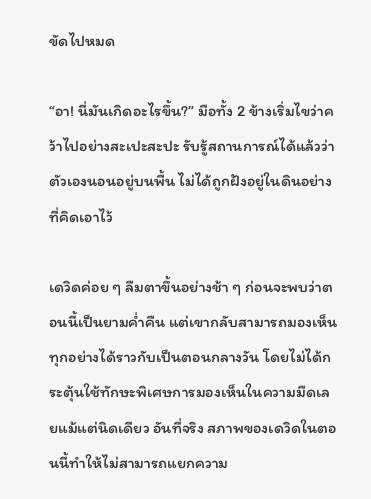ขัดไปหมด

“อา! นี่มันเกิดอะไรขึ้น?” มือทั้ง 2 ข้างเริ่มไขว่าคว้าไปอย่างสะเปะสะปะ รับรู้สถานการณ์ได้แล้วว่าตัวเองนอนอยู่บนพื้น ไม่ได้ถูกฝังอยู่ในดินอย่างที่คิดเอาไว้

เดวิดค่อย ๆ ลืมตาขึ้นอย่างช้า ๆ ก่อนจะพบว่าตอนนี้เป็นยามค่ำคืน แต่เขากลับสามารถมองเห็นทุกอย่างได้ราวกับเป็นตอนกลางวัน โดยไม่ได้กระตุ้นใช้ทักษะพิเศษการมองเห็นในความมืดเลยแม้แต่นิดเดียว อันที่จริง สภาพของเดวิดในตอนนี้ทำให้ไม่สามารถแยกความ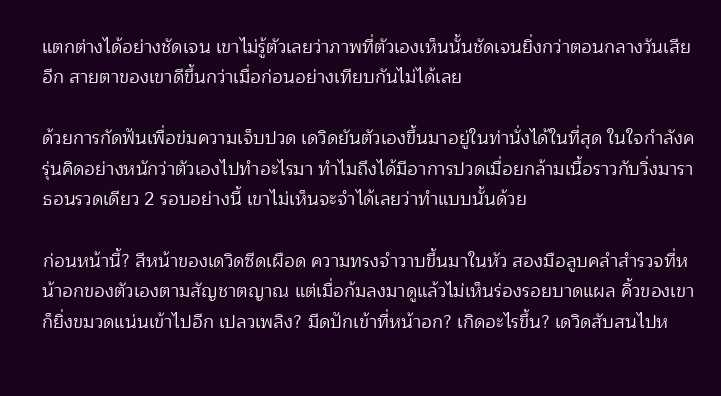แตกต่างได้อย่างชัดเจน เขาไม่รู้ตัวเลยว่าภาพที่ตัวเองเห็นนั้นชัดเจนยิ่งกว่าตอนกลางวันเสียอีก สายตาของเขาดีขึ้นกว่าเมื่อก่อนอย่างเทียบกันไม่ได้เลย

ด้วยการกัดฟันเพื่อข่มความเจ็บปวด เดวิดยันตัวเองขึ้นมาอยู่ในท่านั่งได้ในที่สุด ในใจกำลังครุ่นคิดอย่างหนักว่าตัวเองไปทำอะไรมา ทำไมถึงได้มีอาการปวดเมื่อยกล้ามเนื้อราวกับวิ่งมาราธอนรวดเดียว 2 รอบอย่างนี้ เขาไม่เห็นจะจำได้เลยว่าทำแบบนั้นด้วย

ก่อนหน้านี้? สีหน้าของเดวิดซีดเผือด ความทรงจำวาบขึ้นมาในหัว สองมือลูบคลำสำรวจที่หน้าอกของตัวเองตามสัญชาตญาณ แต่เมื่อก้มลงมาดูแล้วไม่เห็นร่องรอยบาดแผล คิ้วของเขาก็ยิ่งขมวดแน่นเข้าไปอีก เปลวเพลิง? มีดปักเข้าที่หน้าอก? เกิดอะไรขึ้น? เดวิดสับสนไปห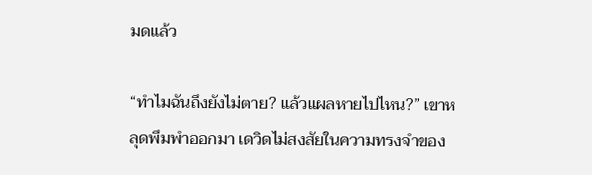มดแล้ว

“ทำไมฉันถึงยังไม่ตาย? แล้วแผลหายไปไหน?” เขาหลุดพึมพำออกมา เดวิดไม่สงสัยในความทรงจำของ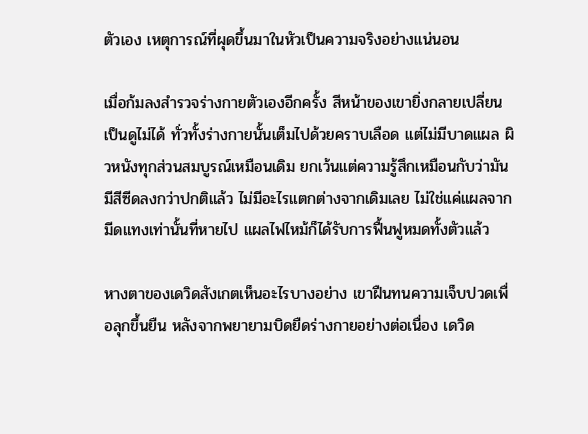ตัวเอง เหตุการณ์ที่ผุดขึ้นมาในหัวเป็นความจริงอย่างแน่นอน

เมื่อก้มลงสำรวจร่างกายตัวเองอีกครั้ง สีหน้าของเขายิ่งกลายเปลี่ยนเป็นดูไม่ได้ ทั่วทั้งร่างกายนั้นเต็มไปด้วยคราบเลือด แต่ไม่มีบาดแผล ผิวหนังทุกส่วนสมบูรณ์เหมือนเดิม ยกเว้นแต่ความรู้สึกเหมือนกับว่ามันมีสีซีดลงกว่าปกติแล้ว ไม่มีอะไรแตกต่างจากเดิมเลย ไม่ใช่แค่แผลจากมีดแทงเท่านั้นที่หายไป แผลไฟไหม้ก็ได้รับการฟื้นฟูหมดทั้งตัวแล้ว

หางตาของเดวิดสังเกตเห็นอะไรบางอย่าง เขาฝืนทนความเจ็บปวดเพื่อลุกขึ้นยืน หลังจากพยายามบิดยืดร่างกายอย่างต่อเนื่อง เดวิด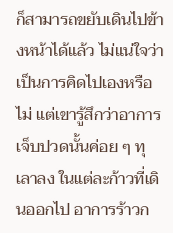ก็สามารถขยับเดินไปข้างหน้าได้แล้ว ไม่แน่ใจว่าเป็นการคิดไปเองหรือไม่ แต่เขารู้สึกว่าอาการเจ็บปวดนั้นค่อย ๆ ทุเลาลง ในแต่ละก้าวที่เดินออกไป อาการร้าวก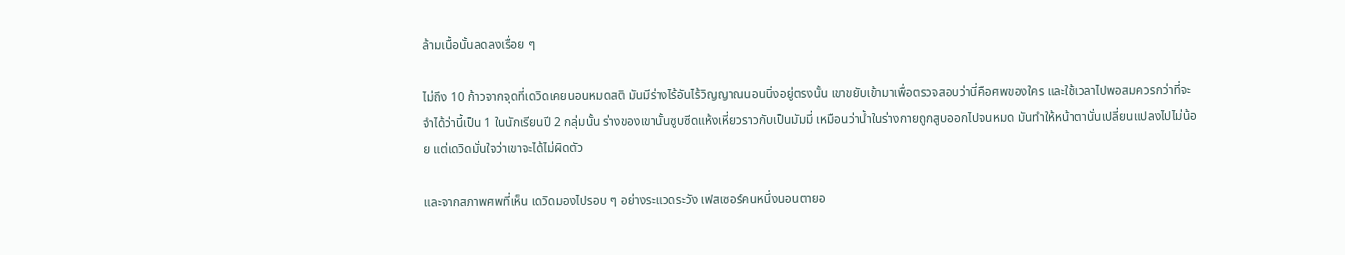ล้ามเนื้อนั้นลดลงเรื่อย ๆ

ไม่ถึง 10 ก้าวจากจุดที่เดวิดเคยนอนหมดสติ มันมีร่างไร้อันไร้วิญญาณนอนนิ่งอยู่ตรงนั้น เขาขยับเข้ามาเพื่อตรวจสอบว่านี่คือศพของใคร และใช้เวลาไปพอสมควรกว่าที่จะจำได้ว่านี้เป็น 1 ในนักเรียนปี 2 กลุ่มนั้น ร่างของเขานั้นซูบซีดแห้งเหี่ยวราวกับเป็นมัมมี่ เหมือนว่าน้ำในร่างกายถูกสูบออกไปจนหมด มันทำให้หน้าตานั่นเปลี่ยนแปลงไปไม่น้อย แต่เดวิดมั่นใจว่าเขาจะได้ไม่ผิดตัว

และจากสภาพศพที่เห็น เดวิดมองไปรอบ ๆ อย่างระแวดระวัง เฟสเซอร์คนหนึ่งนอนตายอ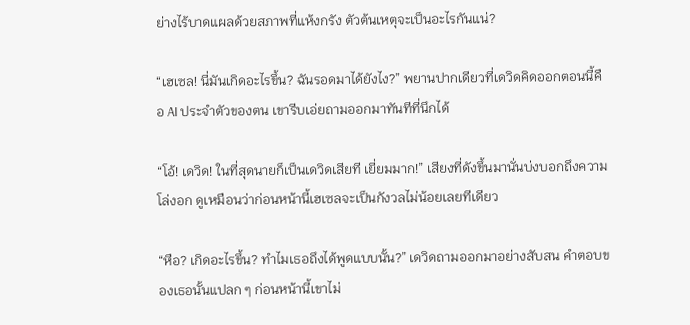ย่างไร้บาดแผลด้วยสภาพที่แห้งกรัง ตัวต้นเหตุจะเป็นอะไรกันแน่?

“เฮเซล! นี่มันเกิดอะไรขึ้น? ฉันรอดมาได้ยังไง?” พยานปากเดียวที่เดวิดคิดออกตอนนี้คือ AI ประจำตัวของตน เขารีบเอ่ยถามออกมาทันทีที่นึกได้

“โอ้! เดวิด! ในที่สุดนายก็เป็นเดวิดเสียที เยี่ยมมาก!” เสียงที่ดังขึ้นมานั่นบ่งบอกถึงความโล่งอก ดูเหมือนว่าก่อนหน้านี้เฮเซลจะเป็นกังวลไม่น้อยเลยทีเดียว

“หือ? เกิดอะไรขึ้น? ทำไมเธอถึงได้พูดแบบนั้น?” เดวิดถามออกมาอย่างสับสน คำตอบของเธอนั้นแปลก ๆ ก่อนหน้านี้เขาไม่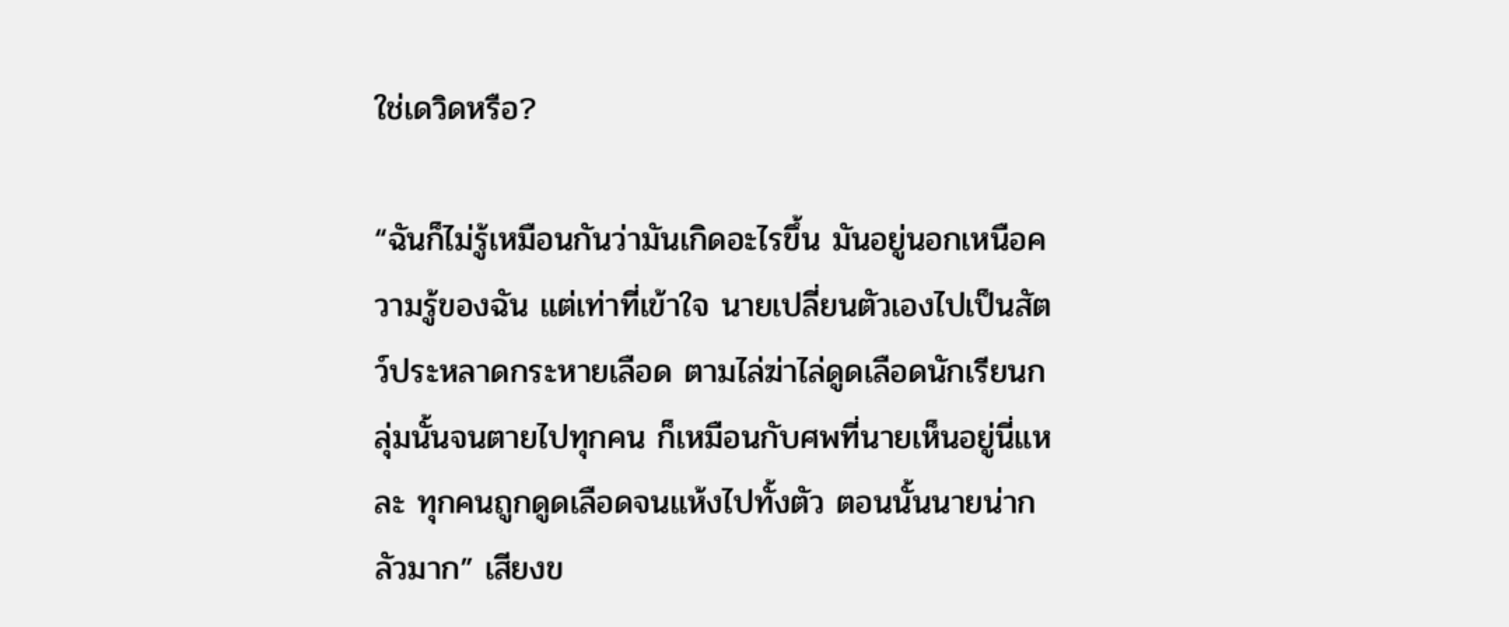ใช่เดวิดหรือ?

“ฉันก็ไม่รู้เหมือนกันว่ามันเกิดอะไรขึ้น มันอยู่นอกเหนือความรู้ของฉัน แต่เท่าที่เข้าใจ นายเปลี่ยนตัวเองไปเป็นสัตว์ประหลาดกระหายเลือด ตามไล่ฆ่าไล่ดูดเลือดนักเรียนกลุ่มนั้นจนตายไปทุกคน ก็เหมือนกับศพที่นายเห็นอยู่นี่แหละ ทุกคนถูกดูดเลือดจนแห้งไปทั้งตัว ตอนนั้นนายน่ากลัวมาก” เสียงข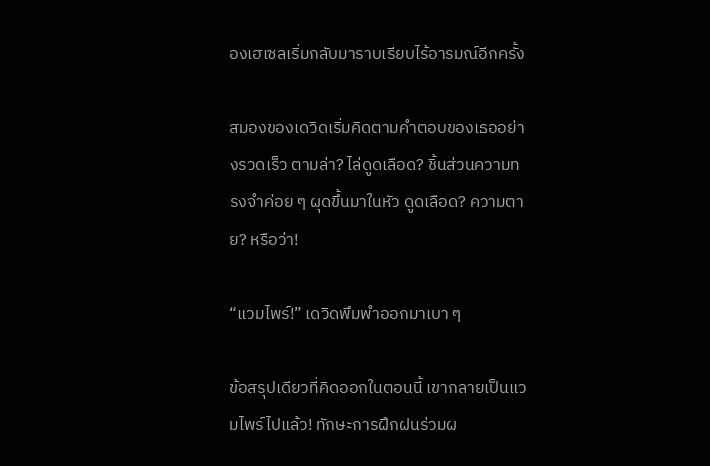องเฮเซลเริ่มกลับมาราบเรียบไร้อารมณ์อีกครั้ง

สมองของเดวิดเริ่มคิดตามคำตอบของเธออย่างรวดเร็ว ตามล่า? ไล่ดูดเลือด? ชิ้นส่วนความทรงจำค่อย ๆ ผุดขึ้นมาในหัว ดูดเลือด? ความตาย? หรือว่า!

“แวมไพร์!” เดวิดพึมพำออกมาเบา ๆ

ข้อสรุปเดียวที่คิดออกในตอนนี้ เขากลายเป็นแวมไพร์ไปแล้ว! ทักษะการฝึกฝนร่วมผ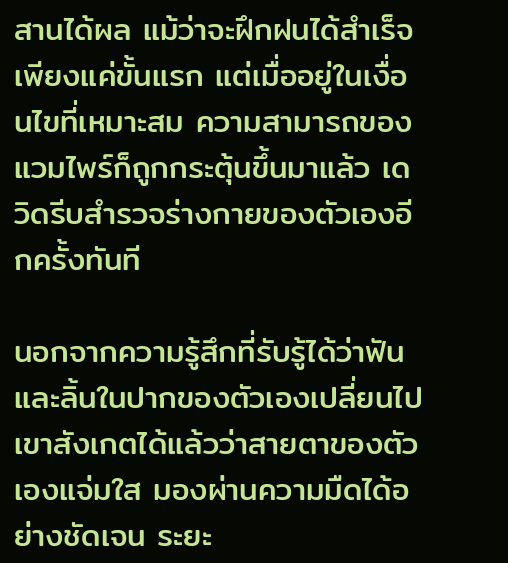สานได้ผล แม้ว่าจะฝึกฝนได้สำเร็จเพียงแค่ขั้นแรก แต่เมื่ออยู่ในเงื่อนไขที่เหมาะสม ความสามารถของแวมไพร์ก็ถูกกระตุ้นขึ้นมาแล้ว เดวิดรีบสำรวจร่างกายของตัวเองอีกครั้งทันที

นอกจากความรู้สึกที่รับรู้ได้ว่าฟันและลิ้นในปากของตัวเองเปลี่ยนไป เขาสังเกตได้แล้วว่าสายตาของตัวเองแจ่มใส มองผ่านความมืดได้อย่างชัดเจน ระยะ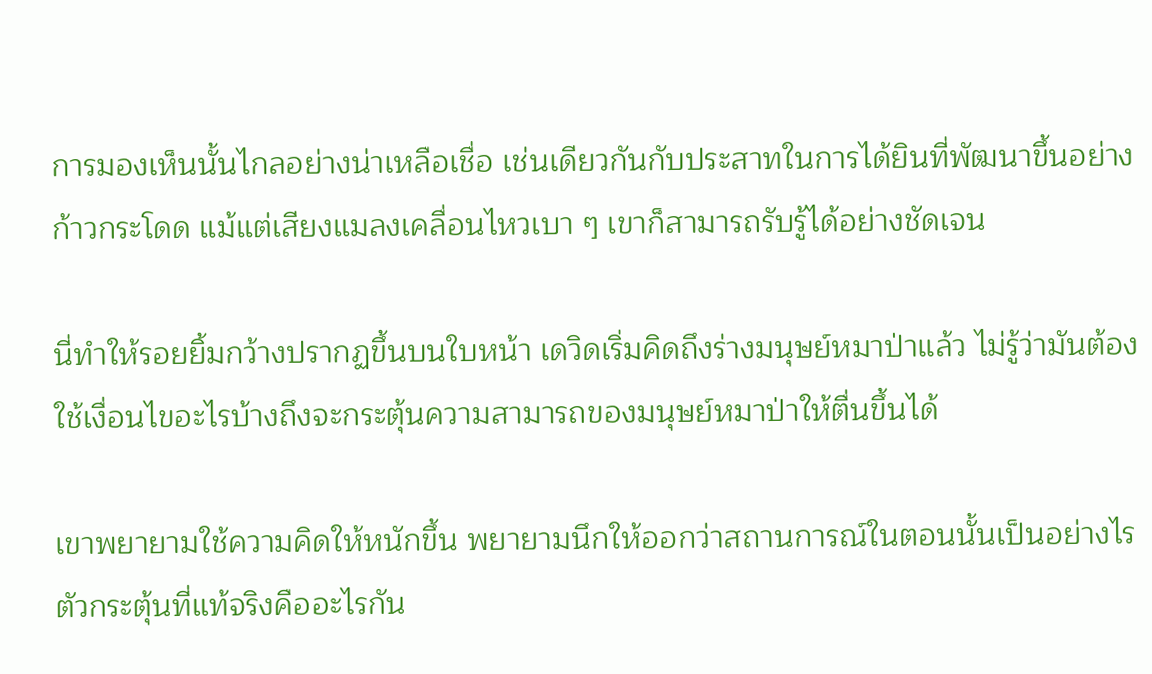การมองเห็นนั้นไกลอย่างน่าเหลือเชื่อ เช่นเดียวกันกับประสาทในการได้ยินที่พัฒนาขึ้นอย่างก้าวกระโดด แม้แต่เสียงแมลงเคลื่อนไหวเบา ๆ เขาก็สามารถรับรู้ได้อย่างชัดเจน

นี่ทำให้รอยยิ้มกว้างปรากฏขึ้นบนใบหน้า เดวิดเริ่มคิดถึงร่างมนุษย์หมาป่าแล้ว ไม่รู้ว่ามันต้องใช้เงื่อนไขอะไรบ้างถึงจะกระตุ้นความสามารถของมนุษย์หมาป่าให้ตื่นขึ้นได้

เขาพยายามใช้ความคิดให้หนักขึ้น พยายามนึกให้ออกว่าสถานการณ์ในตอนนั้นเป็นอย่างไร ตัวกระตุ้นที่แท้จริงคืออะไรกัน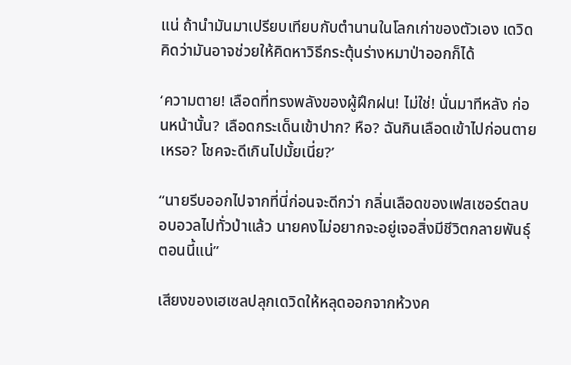แน่ ถ้านำมันมาเปรียบเทียบกับตำนานในโลกเก่าของตัวเอง เดวิดคิดว่ามันอาจช่วยให้คิดหาวิธีกระตุ้นร่างหมาป่าออกก็ได้

‘ความตาย! เลือดที่ทรงพลังของผู้ฝึกฝน! ไม่ใช่! นั่นมาทีหลัง ก่อนหน้านั้น? เลือดกระเด็นเข้าปาก? หือ? ฉันกินเลือดเข้าไปก่อนตายเหรอ? โชคจะดีเกินไปมั้ยเนี่ย?’

“นายรีบออกไปจากที่นี่ก่อนจะดีกว่า กลิ่นเลือดของเฟสเซอร์ตลบอบอวลไปทั่วป่าแล้ว นายคงไม่อยากจะอยู่เจอสิ่งมีชีวิตกลายพันธุ์ตอนนี้แน่”

เสียงของเฮเซลปลุกเดวิดให้หลุดออกจากห้วงค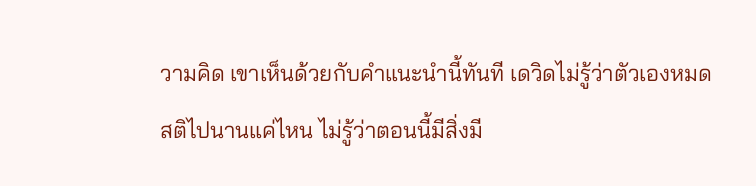วามคิด เขาเห็นด้วยกับคำแนะนำนี้ทันที เดวิดไม่รู้ว่าตัวเองหมดสติไปนานแค่ไหน ไม่รู้ว่าตอนนี้มีสิ่งมี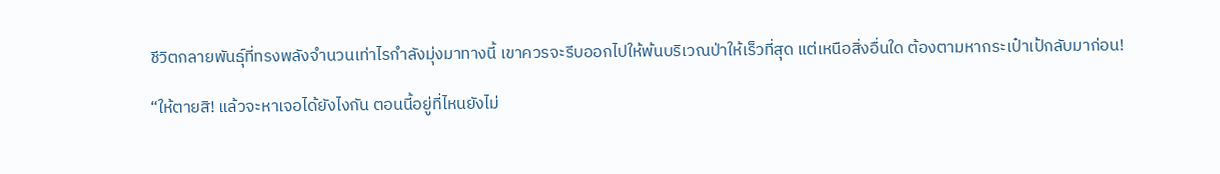ชีวิตกลายพันธุ์ที่ทรงพลังจำนวนเท่าไรกำลังมุ่งมาทางนี้ เขาควรจะรีบออกไปให้พ้นบริเวณป่าให้เร็วที่สุด แต่เหนือสิ่งอื่นใด ต้องตามหากระเป๋าเป้กลับมาก่อน!

“ให้ตายสิ! แล้วจะหาเจอได้ยังไงกัน ตอนนี้อยู่ที่ไหนยังไม่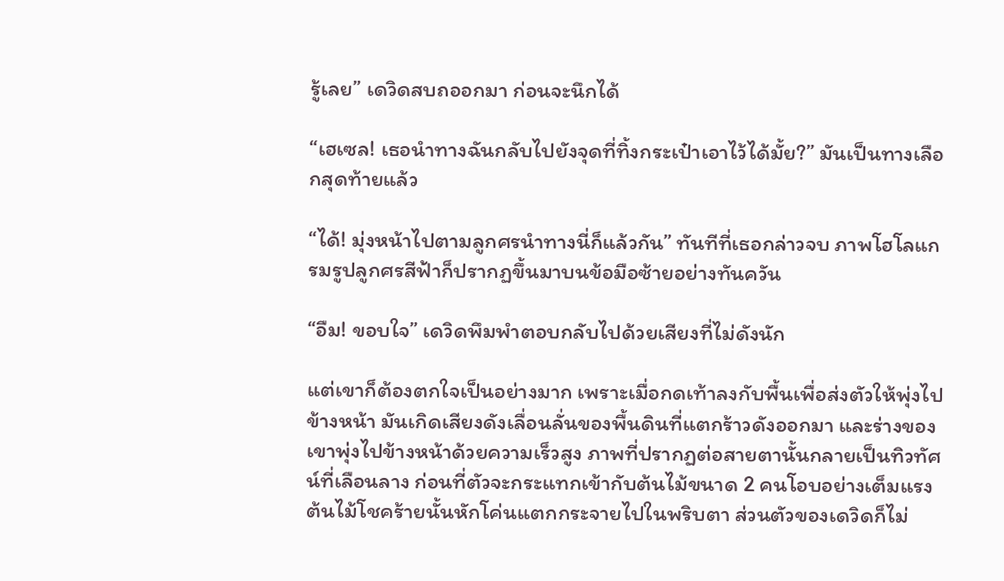รู้เลย” เดวิดสบถออกมา ก่อนจะนึกได้

“เฮเซล! เธอนำทางฉันกลับไปยังจุดที่ทิ้งกระเป๋าเอาไว้ได้มั้ย?” มันเป็นทางเลือกสุดท้ายแล้ว

“ได้! มุ่งหน้าไปตามลูกศรนำทางนี่ก็แล้วกัน” ทันทีที่เธอกล่าวจบ ภาพโฮโลแกรมรูปลูกศรสีฟ้าก็ปรากฏขึ้นมาบนข้อมือซ้ายอย่างทันควัน

“อืม! ขอบใจ” เดวิดพึมพำตอบกลับไปด้วยเสียงที่ไม่ดังนัก

แต่เขาก็ต้องตกใจเป็นอย่างมาก เพราะเมื่อกดเท้าลงกับพื้นเพื่อส่งตัวให้พุ่งไปข้างหน้า มันเกิดเสียงดังเลื่อนลั่นของพื้นดินที่แตกร้าวดังออกมา และร่างของเขาพุ่งไปข้างหน้าด้วยความเร็วสูง ภาพที่ปรากฏต่อสายตานั้นกลายเป็นทิวทัศน์ที่เลือนลาง ก่อนที่ตัวจะกระแทกเข้ากับต้นไม้ขนาด 2 คนโอบอย่างเต็มแรง ต้นไม้โชคร้ายนั้นหักโค่นแตกกระจายไปในพริบตา ส่วนตัวของเดวิดก็ไม่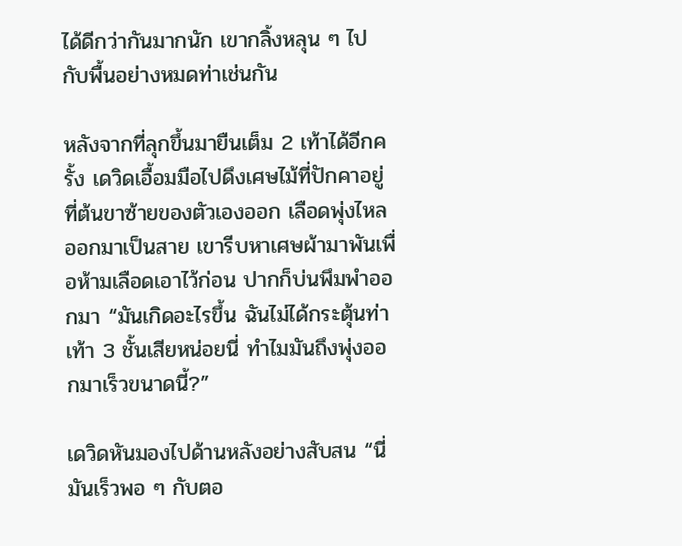ได้ดีกว่ากันมากนัก เขากลิ้งหลุน ๆ ไปกับพื้นอย่างหมดท่าเช่นกัน

หลังจากที่ลุกขึ้นมายืนเต็ม 2 เท้าได้อีกครั้ง เดวิดเอื้อมมือไปดึงเศษไม้ที่ปักคาอยู่ที่ต้นขาซ้ายของตัวเองออก เลือดพุ่งไหลออกมาเป็นสาย เขารีบหาเศษผ้ามาพันเพื่อห้ามเลือดเอาไว้ก่อน ปากก็บ่นพึมพำออกมา “มันเกิดอะไรขึ้น ฉันไม่ได้กระตุ้นท่าเท้า 3 ชั้นเสียหน่อยนี่ ทำไมมันถึงพุ่งออกมาเร็วขนาดนี้?”

เดวิดหันมองไปด้านหลังอย่างสับสน “นี่มันเร็วพอ ๆ กับตอ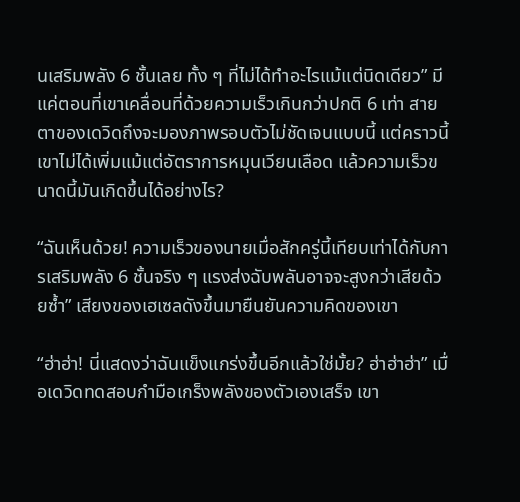นเสริมพลัง 6 ชั้นเลย ทั้ง ๆ ที่ไม่ได้ทำอะไรแม้แต่นิดเดียว” มีแค่ตอนที่เขาเคลื่อนที่ด้วยความเร็วเกินกว่าปกติ 6 เท่า สายตาของเดวิดถึงจะมองภาพรอบตัวไม่ชัดเจนแบบนี้ แต่คราวนี้เขาไม่ได้เพิ่มแม้แต่อัตราการหมุนเวียนเลือด แล้วความเร็วขนาดนี้มันเกิดขึ้นได้อย่างไร?

“ฉันเห็นด้วย! ความเร็วของนายเมื่อสักครู่นี้เทียบเท่าได้กับการเสริมพลัง 6 ชั้นจริง ๆ แรงส่งฉับพลันอาจจะสูงกว่าเสียด้วยซ้ำ” เสียงของเฮเซลดังขึ้นมายืนยันความคิดของเขา

“ฮ่าฮ่า! นี่แสดงว่าฉันแข็งแกร่งขึ้นอีกแล้วใช่มั้ย? ฮ่าฮ่าฮ่า” เมื่อเดวิดทดสอบกำมือเกร็งพลังของตัวเองเสร็จ เขา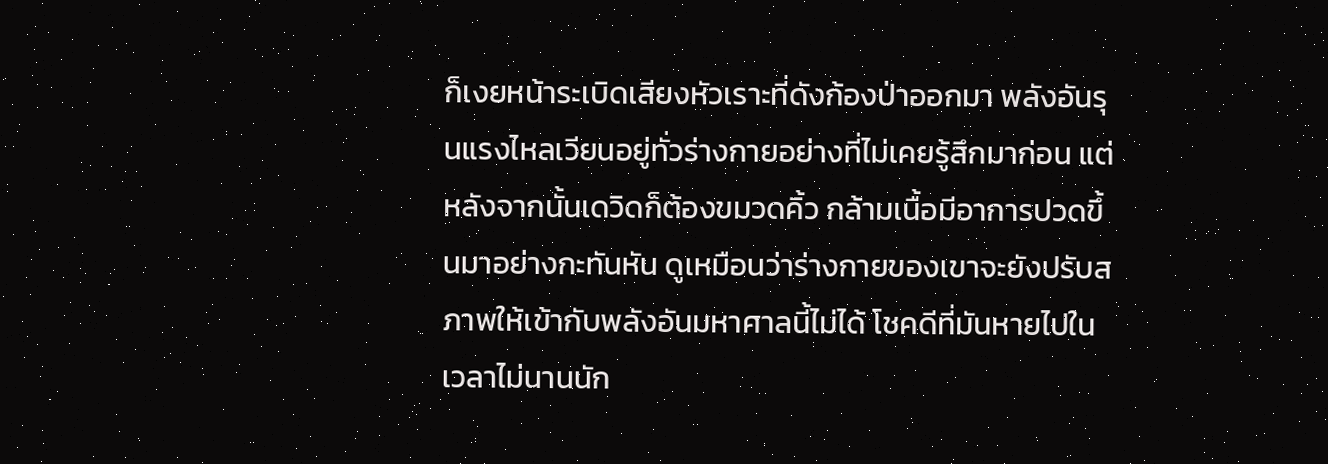ก็เงยหน้าระเบิดเสียงหัวเราะที่ดังก้องป่าออกมา พลังอันรุนแรงไหลเวียนอยู่ทั่วร่างกายอย่างที่ไม่เคยรู้สึกมาก่อน แต่หลังจากนั้นเดวิดก็ต้องขมวดคิ้ว กล้ามเนื้อมีอาการปวดขึ้นมาอย่างกะทันหัน ดูเหมือนว่าร่างกายของเขาจะยังปรับสภาพให้เข้ากับพลังอันมหาศาลนี้ไม่ได้ โชคดีที่มันหายไปในเวลาไม่นานนัก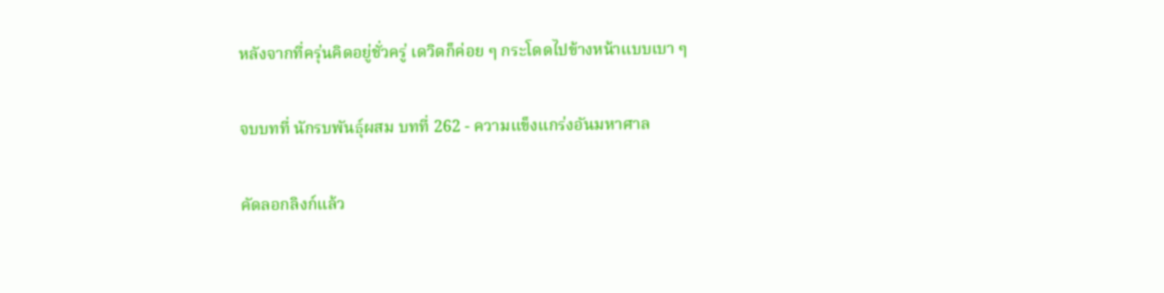หลังจากที่ครุ่นคิดอยู่ชั่วครู่ เดวิดก็ค่อย ๆ กระโดดไปข้างหน้าแบบเบา ๆ

จบบทที่ นักรบพันธุ์ผสม บทที่ 262 - ความแข็งแกร่งอันมหาศาล

คัดลอกลิงก์แล้ว